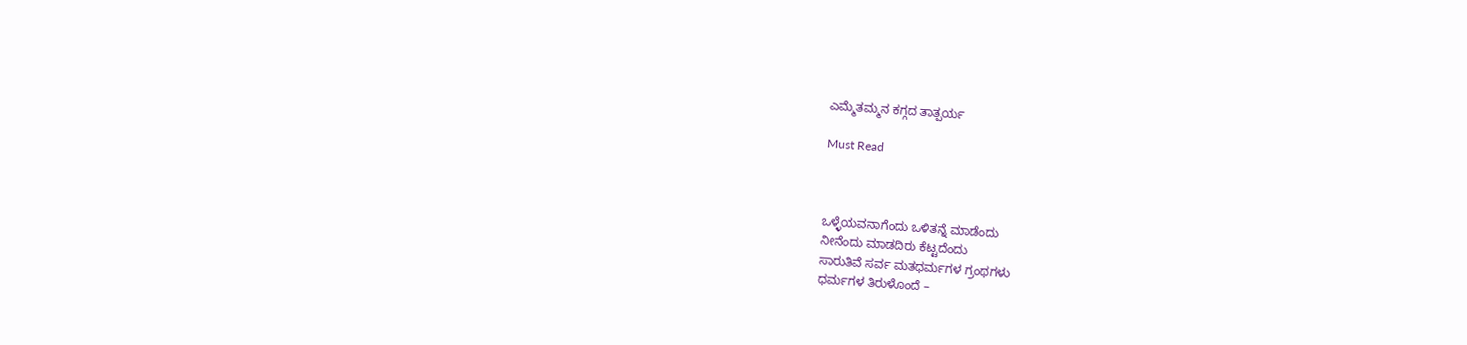ಎಮ್ಮೆತಮ್ಮನ ಕಗ್ಗದ ತಾತ್ಪರ್ಯ

Must Read



ಒಳ್ಳೆಯವನಾಗೆಂದು ಒಳಿತನ್ನೆ ಮಾಡೆಂದು
ನೀನೆಂದು ಮಾಡದಿರು ಕೆಟ್ಟದೆಂದು
ಸಾರುತಿವೆ ಸರ್ವ ಮತಧರ್ಮಗಳ ಗ್ರಂಥಗಳು
ಧರ್ಮಗಳ‌ ತಿರುಳೊಂದೆ –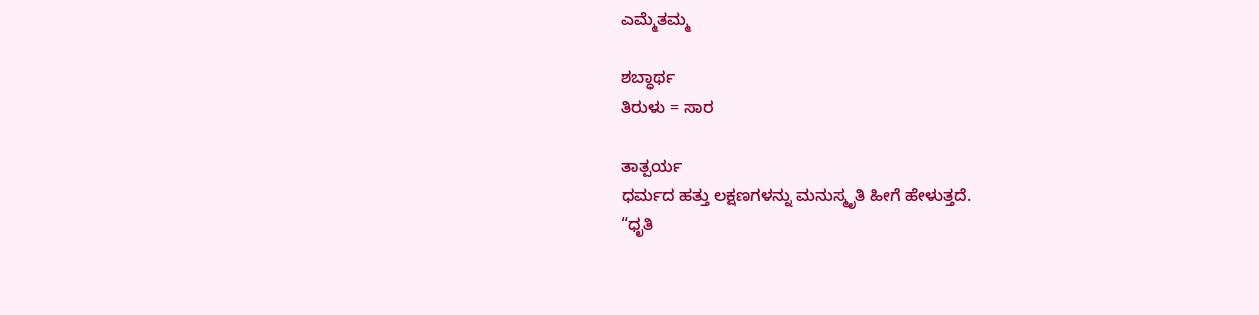ಎಮ್ಮೆತಮ್ಮ

ಶಬ್ಧಾರ್ಥ
ತಿರುಳು = ಸಾರ

ತಾತ್ಪರ್ಯ
ಧರ್ಮದ ಹತ್ತು‌ ಲಕ್ಷಣಗಳನ್ನು ಮನುಸ್ಮೃತಿ ಹೀಗೆ ಹೇಳುತ್ತದೆ.
“ಧೃತಿ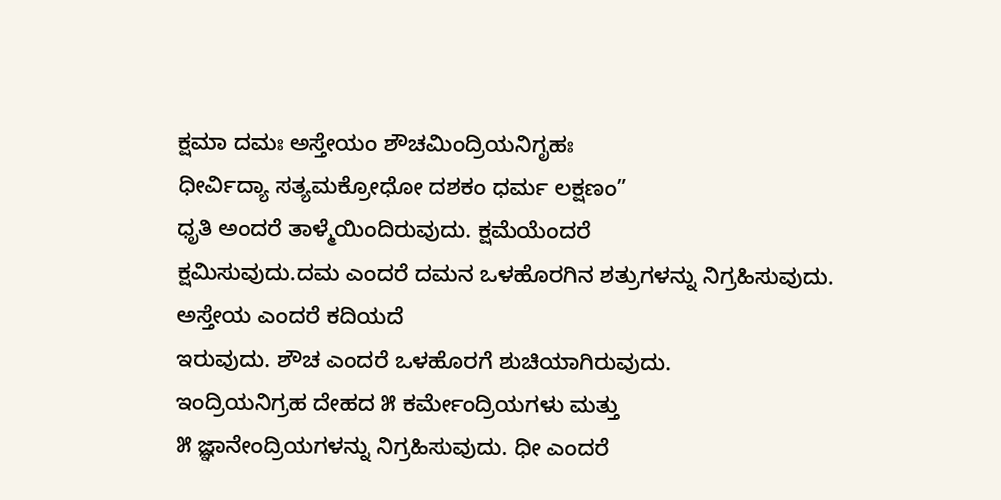ಕ್ಷಮಾ ದಮಃ ಅಸ್ತೇಯಂ ಶೌಚಮಿಂದ್ರಿಯನಿಗೃಹಃ
ಧೀರ್ವಿದ್ಯಾ ಸತ್ಯಮಕ್ರೋಧೋ ದಶಕಂ ಧರ್ಮ ಲಕ್ಷಣಂ”
ಧೃತಿ ಅಂದರೆ ತಾಳ್ಮೆಯಿಂದಿರುವುದು. ಕ್ಷಮೆಯೆಂದರೆ
ಕ್ಷಮಿಸುವುದು.ದಮ ಎಂದರೆ ದಮನ ಒಳಹೊರಗಿನ ಶತ್ರುಗಳನ್ನು ನಿಗ್ರಹಿಸುವುದು. ಅಸ್ತೇಯ ಎಂದರೆ ಕದಿಯದೆ
ಇರುವುದು. ಶೌಚ ಎಂದರೆ ಒಳಹೊರಗೆ ಶುಚಿಯಾಗಿರುವುದು.
ಇಂದ್ರಿಯನಿಗ್ರಹ ದೇಹದ ೫ ಕರ್ಮೇಂದ್ರಿಯ‌ಗಳು ಮತ್ತು
೫ ಜ್ಞಾನೇಂದ್ರಿಯಗಳನ್ನು ನಿಗ್ರಹಿಸುವುದು. ಧೀ‌ ಎಂದರೆ‌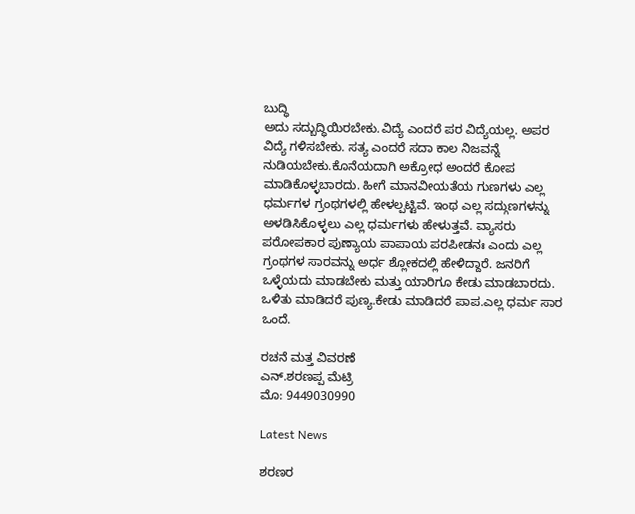ಬುದ್ಧಿ
ಅದು ಸದ್ಬುದ್ಧಿಯಿರಬೇಕು.ವಿದ್ಯೆ ಎಂದರೆ ಪರ ವಿದ್ಯೆಯಲ್ಲ. ಅಪರ ವಿದ್ಯೆ ಗಳಿಸಬೇಕು. ಸತ್ಯ ಎಂದರೆ‌ ಸದಾ ಕಾಲ‌ ನಿಜವನ್ನೆ ನುಡಿಯಬೇಕು.ಕೊನೆಯದಾಗಿ ಅಕ್ರೋಧ‌ ಅಂದರೆ‌ ಕೋಪ ಮಾಡಿಕೊಳ್ಳಬಾರದು. ಹೀಗೆ ಮಾನವೀಯತೆಯ‌ ಗುಣಗಳು‌ ಎಲ್ಲ ಧರ್ಮಗಳ‌ ಗ್ರಂಥಗಳಲ್ಲಿ ಹೇಳಲ್ಪಟ್ಟಿವೆ. ಇಂಥ ಎಲ್ಲ‌ ಸದ್ಗುಣಗಳನ್ನು ಅಳಡಿಸಿಕೊಳ್ಳಲು‌ ಎಲ್ಲ ಧರ್ಮಗಳು‌ ಹೇಳುತ್ತವೆ. ವ್ಯಾಸರು ಪರೋಪಕಾರ ಪುಣ್ಯಾಯ ಪಾಪಾಯ ಪರಪೀಡನಃ ಎಂದು ಎಲ್ಲ ಗ್ರಂಥಗಳ ಸಾರವನ್ನು ಅರ್ಧ ಶ್ಲೋಕದಲ್ಲಿ ಹೇಳಿದ್ದಾರೆ. ಜನರಿಗೆ‌ ಒಳ್ಳೆಯದು ಮಾಡಬೇಕು ಮತ್ತು ಯಾರಿಗೂ‌ ಕೇಡು ಮಾಡಬಾರದು. ಒಳಿತು ಮಾಡಿದರೆ ಪುಣ್ಯ.ಕೇಡು ಮಾಡಿದರೆ ಪಾಪ.ಎಲ್ಲ ಧರ್ಮ ಸಾರ ಒಂದೆ.

ರಚನೆ ಮತ್ತ ವಿವರಣೆ
ಎನ್.ಶರಣಪ್ಪ‌ ಮೆಟ್ರಿ
ಮೊ: 9449030990

Latest News

ಶರಣರ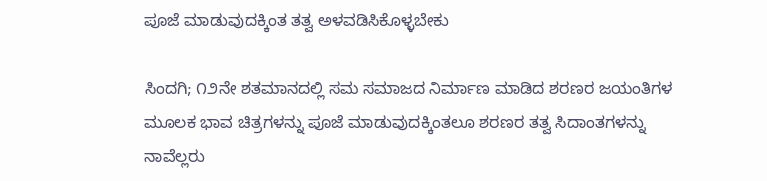ಪೂಜೆ ಮಾಡುವುದಕ್ಕಿಂತ ತತ್ವ ಅಳವಡಿಸಿಕೊಳ್ಳಬೇಕು

ಸಿಂದಗಿ; ೧೨ನೇ ಶತಮಾನದಲ್ಲಿ ಸಮ ಸಮಾಜದ ನಿರ್ಮಾಣ ಮಾಡಿದ ಶರಣರ ಜಯಂತಿಗಳ ಮೂಲಕ ಭಾವ ಚಿತ್ರಗಳನ್ನು ಪೂಜೆ ಮಾಡುವುದಕ್ಕಿಂತಲೂ ಶರಣರ ತತ್ವ ಸಿದಾಂತಗಳನ್ನು ನಾವೆಲ್ಲರು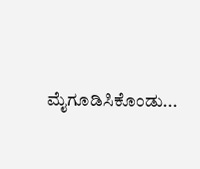ಮೈಗೂಡಿಸಿಕೊಂಡು...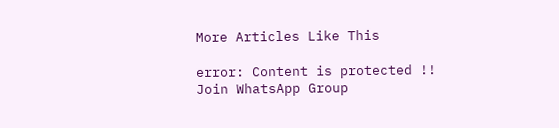More Articles Like This

error: Content is protected !!
Join WhatsApp Group